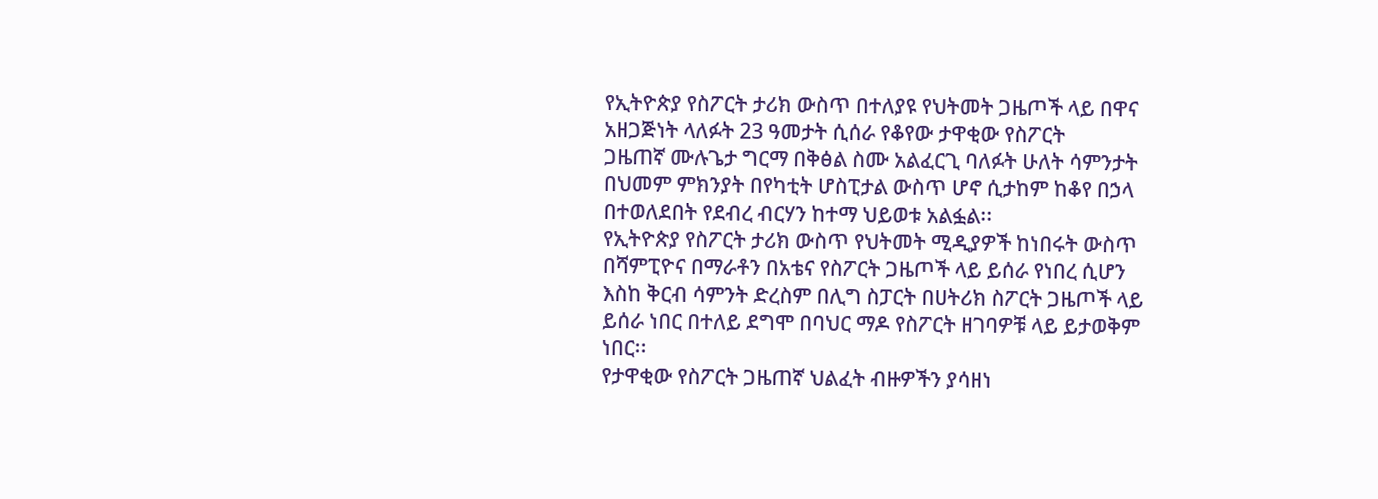የኢትዮጵያ የስፖርት ታሪክ ውስጥ በተለያዩ የህትመት ጋዜጦች ላይ በዋና አዘጋጅነት ላለፉት 23 ዓመታት ሲሰራ የቆየው ታዋቂው የስፖርት
ጋዜጠኛ ሙሉጌታ ግርማ በቅፅል ስሙ አልፈርጊ ባለፉት ሁለት ሳምንታት በህመም ምክንያት በየካቲት ሆስፒታል ውስጥ ሆኖ ሲታከም ከቆየ በኃላ በተወለደበት የደብረ ብርሃን ከተማ ህይወቱ አልፏል፡፡
የኢትዮጵያ የስፖርት ታሪክ ውስጥ የህትመት ሚዲያዎች ከነበሩት ውስጥ በሻምፒዮና በማራቶን በአቴና የስፖርት ጋዜጦች ላይ ይሰራ የነበረ ሲሆን እስከ ቅርብ ሳምንት ድረስም በሊግ ስፓርት በሀትሪክ ስፖርት ጋዜጦች ላይ ይሰራ ነበር በተለይ ደግሞ በባህር ማዶ የስፖርት ዘገባዎቹ ላይ ይታወቅም ነበር፡፡
የታዋቂው የስፖርት ጋዜጠኛ ህልፈት ብዙዎችን ያሳዘነ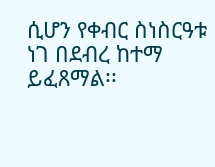ሲሆን የቀብር ስነስርዓቱ ነገ በደብረ ከተማ ይፈጸማል፡፡